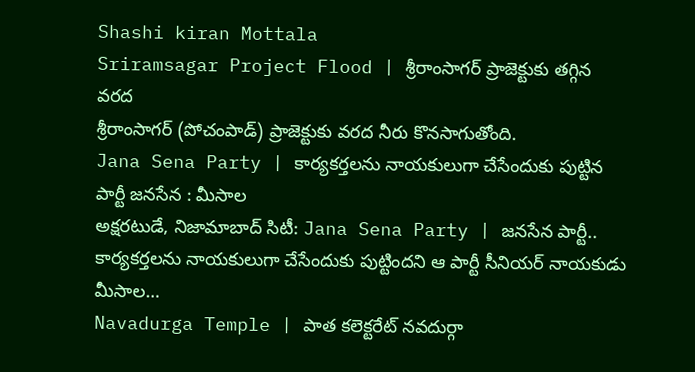Shashi kiran Mottala
Sriramsagar Project Flood | శ్రీరాంసాగర్ ప్రాజెక్టుకు తగ్గిన వరద
శ్రీరాంసాగర్ (పోచంపాడ్) ప్రాజెక్టుకు వరద నీరు కొనసాగుతోంది.
Jana Sena Party | కార్యకర్తలను నాయకులుగా చేసేందుకు పుట్టిన పార్టీ జనసేన : మీసాల
అక్షరటుడే, నిజామాబాద్ సిటీ: Jana Sena Party | జనసేన పార్టీ.. కార్యకర్తలను నాయకులుగా చేసేందుకు పుట్టిందని ఆ పార్టీ సీనియర్ నాయకుడు మీసాల…
Navadurga Temple | పాత కలెక్టరేట్ నవదుర్గా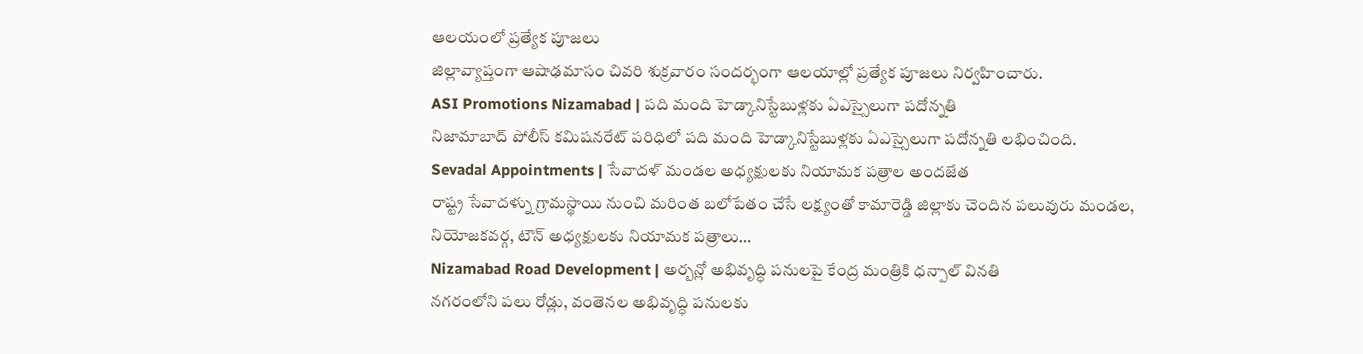ఆలయంలో ప్రత్యేక పూజలు
జిల్లావ్యాప్తంగా ఆషాఢమాసం చివరి శుక్రవారం సందర్భంగా ఆలయాల్లో ప్రత్యేక పూజలు నిర్వహించారు.
ASI Promotions Nizamabad | పది మంది హెడ్కానిస్టేబుళ్లకు ఏఎస్సైలుగా పదోన్నతి
నిజామాబాద్ పోలీస్ కమిషనరేట్ పరిధిలో పది మంది హెడ్కానిస్టేబుళ్లకు ఏఎస్సైలుగా పదోన్నతి లభించింది.
Sevadal Appointments | సేవాదళ్ మండల అధ్యక్షులకు నియామక పత్రాల అందజేత
రాష్ట్ర సేవాదళ్ను గ్రామస్థాయి నుంచి మరింత బలోపేతం చేసే లక్ష్యంతో కామారెడ్డి జిల్లాకు చెందిన పలువురు మండల, నియోజకవర్గ, టౌన్ అధ్యక్షులకు నియామక పత్రాలు…
Nizamabad Road Development | అర్బన్లో అభివృద్ధి పనులపై కేంద్ర మంత్రికి ధన్పాల్ వినతి
నగరంలోని పలు రోడ్లు, వంతెనల అభివృద్ధి పనులకు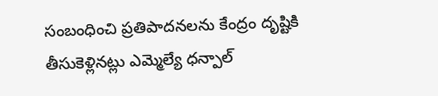సంబంధించి ప్రతిపాదనలను కేంద్రం దృష్టికి తీసుకెళ్లినట్లు ఎమ్మెల్యే ధన్పాల్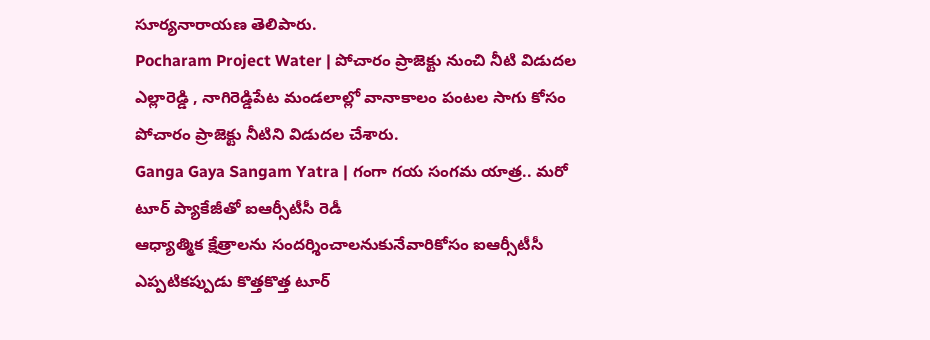సూర్యనారాయణ తెలిపారు.
Pocharam Project Water | పోచారం ప్రాజెక్టు నుంచి నీటి విడుదల
ఎల్లారెడ్డి , నాగిరెడ్డిపేట మండలాల్లో వానాకాలం పంటల సాగు కోసం పోచారం ప్రాజెక్టు నీటిని విడుదల చేశారు.
Ganga Gaya Sangam Yatra | గంగా గయ సంగమ యాత్ర.. మరో టూర్ ప్యాకేజీతో ఐఆర్సీటీసీ రెడీ
ఆధ్యాత్మిక క్షేత్రాలను సందర్శించాలనుకునేవారికోసం ఐఆర్సీటీసీ ఎప్పటికప్పుడు కొత్తకొత్త టూర్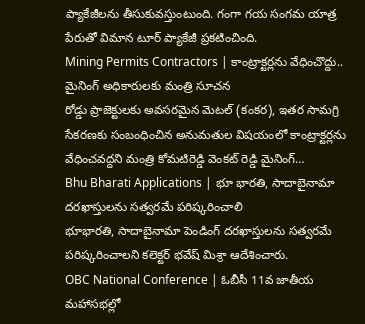ప్యాకేజీలను తీసుకువస్తుంటుంది. గంగా గయ సంగమ యాత్ర పేరుతో విమాన టూర్ ప్యాకేజీ ప్రకటించింది.
Mining Permits Contractors | కాంట్రాక్టర్లను వేధించొద్దు.. మైనింగ్ అధికారులకు మంత్రి సూచన
రోడ్డు ప్రాజెక్టులకు అవసరమైన మెటల్ (కంకర), ఇతర సామగ్రి సేకరణకు సంబంధించిన అనుమతుల విషయంలో కాంట్రాక్టర్లను వేధించవద్దని మంత్రి కోమటిరెడ్డి వెంకట్ రెడ్డి మైనింగ్…
Bhu Bharati Applications | భూ భారతి, సాదాబైనామా దరఖాస్తులను సత్వరమే పరిష్కరించాలి
భూభారతి, సాదాబైనామా పెండింగ్ దరఖాస్తులను సత్వరమే పరిష్కరించాలని కలెక్టర్ భవేష్ మిశ్రా ఆదేశించారు.
OBC National Conference | ఓబీసీ 11వ జాతీయ మహాసభల్లో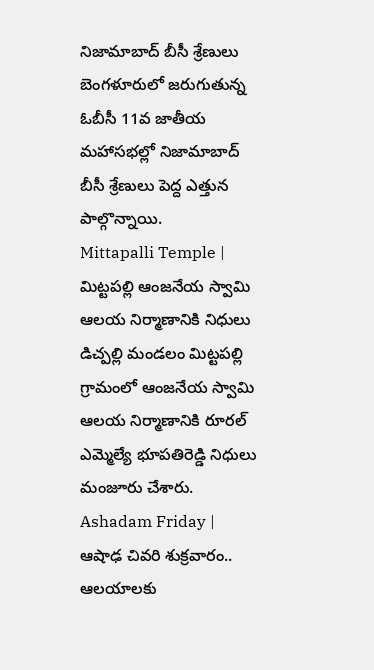నిజామాబాద్ బీసీ శ్రేణులు
బెంగళూరులో జరుగుతున్న ఓబీసీ 11వ జాతీయ మహాసభల్లో నిజామాబాద్ బీసీ శ్రేణులు పెద్ద ఎత్తున పాల్గొన్నాయి.
Mittapalli Temple | మిట్టపల్లి ఆంజనేయ స్వామి ఆలయ నిర్మాణానికి నిధులు
డిచ్పల్లి మండలం మిట్టపల్లి గ్రామంలో ఆంజనేయ స్వామి ఆలయ నిర్మాణానికి రూరల్ ఎమ్మెల్యే భూపతిరెడ్డి నిధులు మంజూరు చేశారు.
Ashadam Friday | ఆషాఢ చివరి శుక్రవారం.. ఆలయాలకు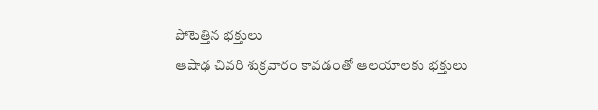పోటెత్తిన భక్తులు
ఆషాఢ చివరి శుక్రవారం కావడంతో ఆలయాలకు భక్తులు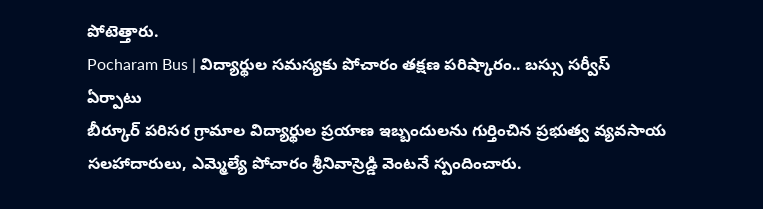పోటెత్తారు.
Pocharam Bus | విద్యార్థుల సమస్యకు పోచారం తక్షణ పరిష్కారం.. బస్సు సర్వీస్ ఏర్పాటు
బీర్కూర్ పరిసర గ్రామాల విద్యార్థుల ప్రయాణ ఇబ్బందులను గుర్తించిన ప్రభుత్వ వ్యవసాయ సలహాదారులు, ఎమ్మెల్యే పోచారం శ్రీనివాస్రెడ్డి వెంటనే స్పందించారు.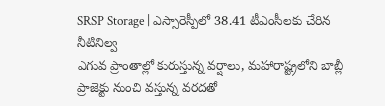SRSP Storage | ఎస్సారెస్పీలో 38.41 టీఎంసీలకు చేరిన నీటినిల్వ
ఎగువ ప్రాంతాల్లో కురుస్తున్న వర్షాలు, మహారాష్ట్రలోని బాబ్లీ ప్రాజెక్టు నుంచి వస్తున్న వరదతో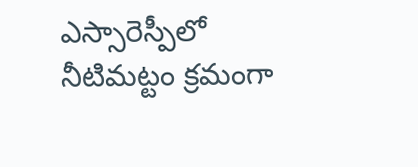ఎస్సారెస్పీలో నీటిమట్టం క్రమంగా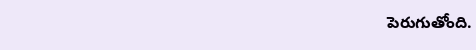పెరుగుతోంది.